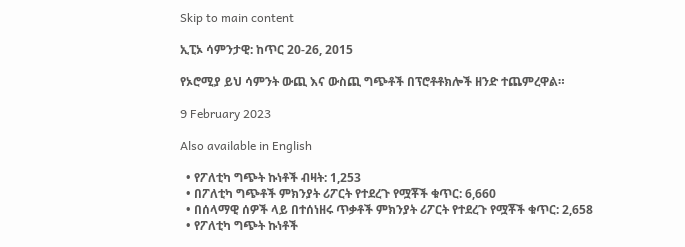Skip to main content

ኢፒኦ ሳምንታዊ: ከጥር 20-26, 2015

የኦሮሚያ ይህ ሳምንት ውጪ እና ውስጪ ግጭቶች በፕሮቶቶክሎች ዘንድ ተጨምረዋል።

9 February 2023

Also available in English

  • የፖለቲካ ግጭት ኩነቶች ብዛት: 1,253
  • በፖለቲካ ግጭቶች ምክንያት ሪፖርት የተደረጉ የሟቾች ቁጥር: 6,660
  • በሰላማዊ ሰዎች ላይ በተሰነዘሩ ጥቃቶች ምክንያት ሪፖርት የተደረጉ የሟቾች ቁጥር: 2,658
  • የፖለቲካ ግጭት ኩነቶች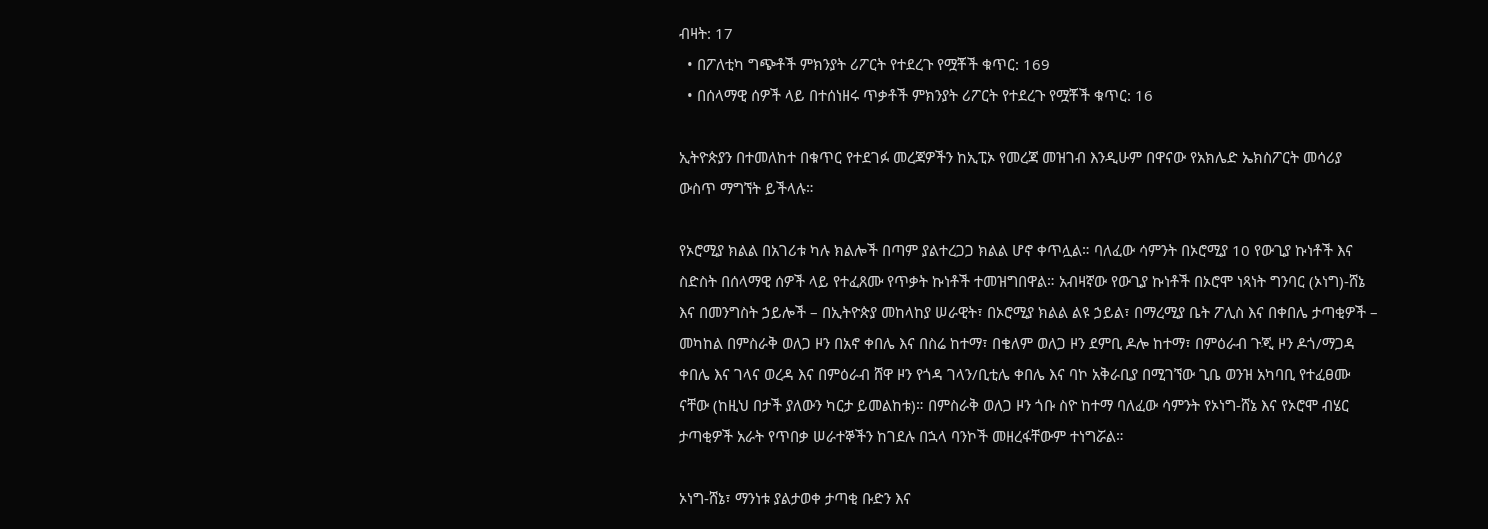ብዛት: 17
  • በፖለቲካ ግጭቶች ምክንያት ሪፖርት የተደረጉ የሟቾች ቁጥር: 169
  • በሰላማዊ ሰዎች ላይ በተሰነዘሩ ጥቃቶች ምክንያት ሪፖርት የተደረጉ የሟቾች ቁጥር: 16

ኢትዮጵያን በተመለከተ በቁጥር የተደገፉ መረጃዎችን ከኢፒኦ የመረጃ መዝገብ እንዲሁም በዋናው የአክሌድ ኤክስፖርት መሳሪያ ውስጥ ማግኘት ይችላሉ።

የኦሮሚያ ክልል በአገሪቱ ካሉ ክልሎች በጣም ያልተረጋጋ ክልል ሆኖ ቀጥሏል። ባለፈው ሳምንት በኦሮሚያ 10 የውጊያ ኩነቶች እና ስድስት በሰላማዊ ሰዎች ላይ የተፈጸሙ የጥቃት ኩነቶች ተመዝግበዋል። አብዛኛው የውጊያ ኩነቶች በኦሮሞ ነጻነት ግንባር (ኦነግ)-ሸኔ እና በመንግስት ኃይሎች – በኢትዮጵያ መከላከያ ሠራዊት፣ በኦሮሚያ ክልል ልዩ ኃይል፣ በማረሚያ ቤት ፖሊስ እና በቀበሌ ታጣቂዎች – መካከል በምስራቅ ወለጋ ዞን በአኖ ቀበሌ እና በስሬ ከተማ፣ በቄለም ወለጋ ዞን ደምቢ ዶሎ ከተማ፣ በምዕራብ ጉጂ ዞን ዶጎ/ማጋዳ ቀበሌ እና ገላና ወረዳ እና በምዕራብ ሸዋ ዞን የጎዳ ገላን/ቢቲሌ ቀበሌ እና ባኮ አቅራቢያ በሚገኘው ጊቤ ወንዝ አካባቢ የተፈፀሙ ናቸው (ከዚህ በታች ያለውን ካርታ ይመልከቱ)። በምስራቅ ወለጋ ዞን ጎቡ ስዮ ከተማ ባለፈው ሳምንት የኦነግ-ሸኔ እና የኦሮሞ ብሄር ታጣቂዎች አራት የጥበቃ ሠራተኞችን ከገደሉ በኋላ ባንኮች መዘረፋቸውም ተነግሯል።

ኦነግ-ሸኔ፣ ማንነቱ ያልታወቀ ታጣቂ ቡድን እና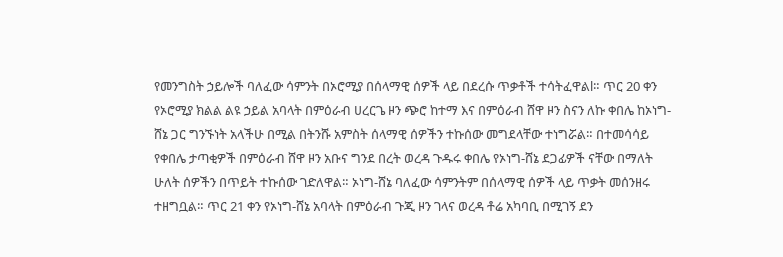የመንግስት ኃይሎች ባለፈው ሳምንት በኦሮሚያ በሰላማዊ ሰዎች ላይ በደረሱ ጥቃቶች ተሳትፈዋልl። ጥር 20 ቀን የኦሮሚያ ክልል ልዩ ኃይል አባላት በምዕራብ ሀረርጌ ዞን ጭሮ ከተማ እና በምዕራብ ሸዋ ዞን ስናን ለኩ ቀበሌ ከኦነግ-ሸኔ ጋር ግንኙነት አላችሁ በሚል በትንሹ አምስት ሰላማዊ ሰዎችን ተኩሰው መግደላቸው ተነግሯል። በተመሳሳይ የቀበሌ ታጣቂዎች በምዕራብ ሸዋ ዞን አቡና ግንደ በረት ወረዳ ጉዱሩ ቀበሌ የኦነግ-ሸኔ ደጋፊዎች ናቸው በማለት ሁለት ሰዎችን በጥይት ተኩሰው ገድለዋል። ኦነግ-ሸኔ ባለፈው ሳምንትም በሰላማዊ ሰዎች ላይ ጥቃት መሰንዘሩ ተዘግቧል። ጥር 21 ቀን የኦነግ-ሸኔ አባላት በምዕራብ ጉጂ ዞን ገላና ወረዳ ቶሬ አካባቢ በሚገኝ ደን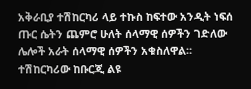አቅራቢያ ተሽከርካሪ ላይ ተኩስ ከፍተው አንዲት ነፍሰ ጡር ሴትን ጨምሮ ሁለት ሰላማዊ ሰዎችን ገድለው ሌሎች አራት ሰላማዊ ሰዎችን አቁስለዋል። ተሽከርካሪው ከቡርጂ ልዩ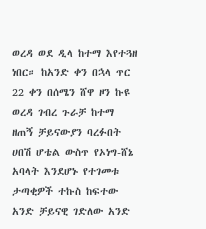ወረዳ ወደ ዲላ ከተማ እየተጓዘ ነበር። ከአንድ ቀን በኋላ ጥር 22 ቀን በሰሜን ሸዋ ዞን ኩዩ ወረዳ ገብረ ጉራቻ ከተማ ዘጠኝ ቻይናውያን ባረፉበት ሀበሽ ሆቴል ውስጥ የኦነግ-ሸኔ አባላት እንደሆኑ የተገመቱ ታጣቂዎች ተኩስ ከፍተው አንድ ቻይናዊ ገድለው አንድ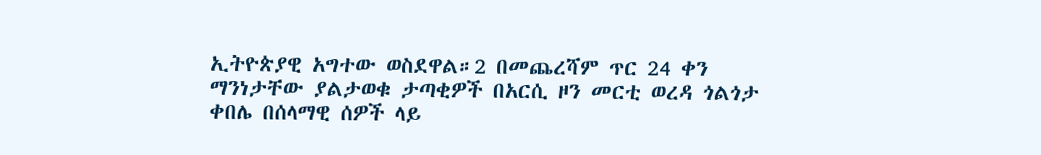ኢትዮጵያዊ አግተው ወስደዋል።2 በመጨረሻም ጥር 24 ቀን ማንነታቸው ያልታወቁ ታጣቂዎች በአርሲ ዞን መርቲ ወረዳ ጎልጎታ ቀበሌ በሰላማዊ ሰዎች ላይ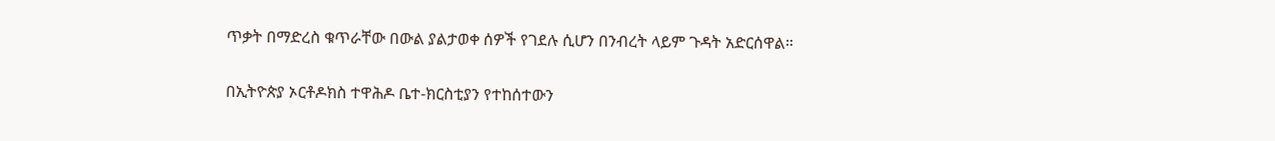ጥቃት በማድረስ ቁጥራቸው በውል ያልታወቀ ሰዎች የገደሉ ሲሆን በንብረት ላይም ጉዳት አድርሰዋል።

በኢትዮጵያ ኦርቶዶክስ ተዋሕዶ ቤተ-ክርስቲያን የተከሰተውን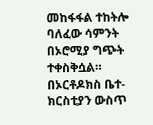መከፋፋል ተከትሎ ባለፈው ሳምንት በኦሮሚያ ግጭት ተቀስቅሷል። በኦርቶዶክስ ቤተ-ክርስቲያን ውስጥ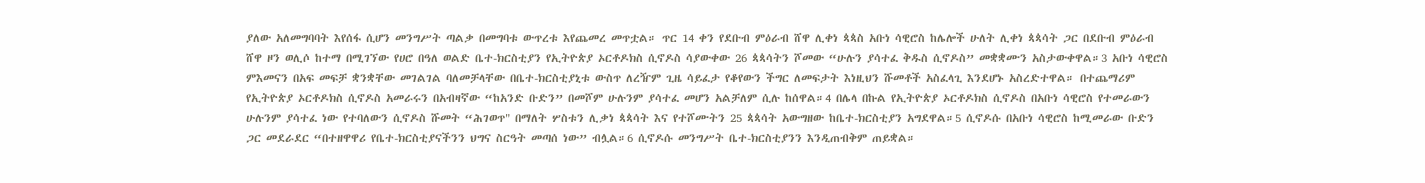ያለው አለመግባባት እየሰፋ ሲሆን መንግሥት ጣልቃ በመግባቱ ውጥረቱ እየጨመረ መጥቷል። ጥር 14 ቀን የደቡብ ምዕራብ ሸዋ ሊቀነ ጳጳስ አቡነ ሳዊሮስ ከሌሎች ሁለት ሊቀነ ጳጳሳት ጋር በደቡብ ምዕራብ ሸዋ ዞን ወሊሶ ከተማ በሚገኘው የሀሮ በዓለ ወልድ ቤተ-ክርስቲያን የኢትዮጵያ ኦርቶዶክስ ሲኖዶስ ሳያውቀው 26 ጳጳሳትን ሾመው “ሁሉን ያሳተፈ ቅዱስ ሲኖዶስ” መቋቋሙን አስታውቀዋል።3 አቡነ ሳዊሮስ ምእመናን በአፍ መፍቻ ቋንቋቸው መገልገል ባለመቻላቸው በቤተ-ክርስቲያኒቱ ውስጥ ለረዥም ጊዜ ሳይፈታ የቆየውን ችግር ለመፍታት እነዚህን ሹመቶች አስፈላጊ እንደሆኑ አስረድተዋል። በተጨማሪም የኢትዮጵያ ኦርቶዶክስ ሲኖዶስ አመራሩን በአብዛኛው “ከአንድ ቡድን” በመሾም ሁሉንም ያሳተፈ መሆን አልቻለም ሲሉ ከሰዋል።4 በሌላ በኩል የኢትዮጵያ ኦርቶዶክስ ሲኖዶስ በአቡነ ሳዊሮስ የተመራውን ሁሉንም ያሳተፈ ነው የተባለውን ሲኖዶስ ሹመት “ሕገወጥ" በማለት ሦስቱን ሊቃነ ጳጳሳት እና የተሾሙትን 25 ጳጳሳት አውግዘው ከቤተ-ክርስቲያን አግደዋል።5 ሲኖዶሱ በአቡነ ሳዊሮስ ከሚመራው ቡድን ጋር መደራደር “በተዘዋዋሪ የቤተ-ክርስቲያናችንን ህግና ስርዓት መጣሰ ነው” ብሏል።6 ሲኖዶሱ መንግሥት ቤተ-ክርስቲያንን እንዲጠብቅም ጠይቋል።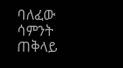ባለፈው ሳምንት ጠቅላይ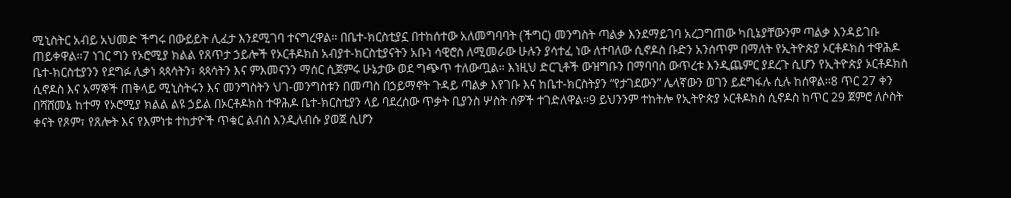ሚኒስትር አብይ አህመድ ችግሩ በውይይት ሊፈታ እንደሚገባ ተናግረዋል። በቤተ-ክርስቲያኗ በተከሰተው አለመግባባት (ችግር) መንግስት ጣልቃ እንደማይገባ አረጋግጠው ካቢኔያቸውንም ጣልቃ እንዳይገቡ ጠይቀዋል።7 ነገር ግን የኦሮሚያ ክልል የጸጥታ ኃይሎች የኦርቶዶክስ አብያተ-ክርስቲያናትን አቡነ ሳዊሮስ ለሚመራው ሁሉን ያሳተፈ ነው ለተባለው ሲኖዶስ ቡድን አንሰጥም በማለት የኢትዮጵያ ኦርቶዶክስ ተዋሕዶ ቤተ-ክርስቲያንን የደግፉ ሊቃነ ጳጳሳትን፣ ጳጳሳትን እና ምእመናንን ማሰር ሲጀምሩ ሁኔታው ወደ ግጭጥ ተለውጧል። እነዚህ ድርጊቶች ውዝግቡን በማባባስ ውጥረቱ እንዲጨምር ያደረጉ ሲሆን የኢትዮጵያ ኦርቶዶክስ ሲኖዶስ እና አማኞች ጠቅላይ ሚኒስትሩን እና መንግስትን ህገ-መንግስቱን በመጣስ በኃይማኖት ጉዳይ ጣልቃ እየገቡ እና ከቤተ-ክርስትያን “የታገደውን” ሌላኛውን ወገን ይደግፋሉ ሲሉ ከሰዋል።8 ጥር 27 ቀን በሻሸመኔ ከተማ የኦሮሚያ ክልል ልዩ ኃይል በኦርቶዶክስ ተዋሕዶ ቤተ-ክርስቲያን ላይ ባደረሰው ጥቃት ቢያንስ ሦስት ሰዎች ተገድለዋል።9 ይህንንም ተከትሎ የኢትዮጵያ ኦርቶዶክስ ሲኖዶስ ከጥር 29 ጀምሮ ለሶስት ቀናት የጾም፣ የጸሎት እና የእምነቱ ተከታዮች ጥቁር ልብስ እንዲለብሱ ያወጀ ሲሆን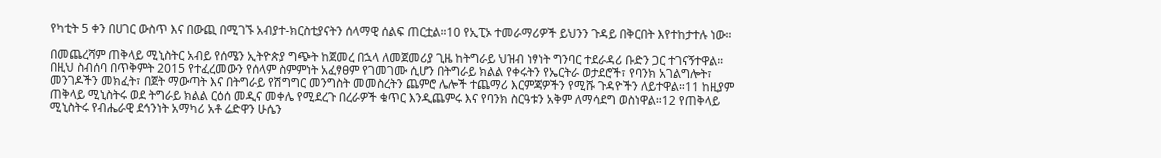የካቲት 5 ቀን በሀገር ውስጥ እና በውጪ በሚገኙ አብያተ-ክርስቲያናትን ሰላማዊ ሰልፍ ጠርቷል።10 የኢፒኦ ተመራማሪዎች ይህንን ጉዳይ በቅርበት እየተከታተሉ ነው።

በመጨረሻም ጠቅላይ ሚኒስትር አብይ የሰሜን ኢትዮጵያ ግጭት ከጀመረ በኋላ ለመጀመሪያ ጊዜ ከትግራይ ህዝብ ነፃነት ግንባር ተደራዳሪ ቡድን ጋር ተገናኝተዋል። በዚህ ስብሰባ በጥቅምት 2015 የተፈረመውን የሰላም ስምምነት አፈፃፀም የገመገሙ ሲሆን በትግራይ ክልል የቀሩትን የኤርትራ ወታደሮች፣ የባንክ አገልግሎት፣ መንገዶችን መክፈት፣ በጀት ማውጣት እና በትግራይ የሽግግር መንግስት መመስረትን ጨምሮ ሌሎች ተጨማሪ እርምጃዎችን የሚሹ ጉዳዮችን ለይተዋል።11 ከዚያም ጠቅላይ ሚኒስትሩ ወደ ትግራይ ክልል ርዕሰ መዲና መቀሌ የሚደረጉ በረራዎች ቁጥር እንዲጨምሩ እና የባንክ ስርዓቱን አቅም ለማሳደግ ወስነዋል።12 የጠቅላይ ሚኒስትሩ የብሔራዊ ደኅንነት አማካሪ አቶ ሬድዋን ሁሴን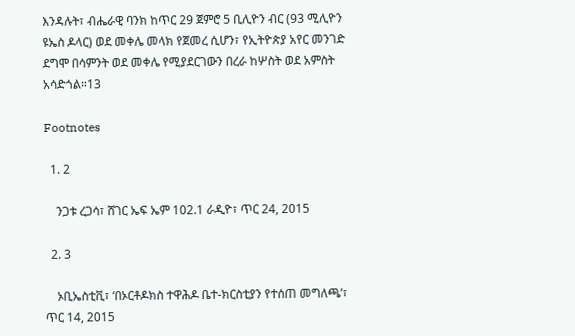እንዳሉት፣ ብሔራዊ ባንክ ከጥር 29 ጀምሮ 5 ቢሊዮን ብር (93 ሚሊዮን ዩኤስ ዶላር) ወደ መቀሌ መላክ የጀመረ ሲሆን፣ የኢትዮጵያ አየር መንገድ ደግሞ በሳምንት ወደ መቀሌ የሚያደርገውን በረራ ከሦስት ወደ አምስት አሳድጎል።13

Footnotes

  1. 2

    ንጋቱ ረጋሳ፣ ሸገር ኤፍ ኤም 102.1 ራዲዮ፣ ጥር 24, 2015

  2. 3

    ኦቢኤስቲቪ፣ ‘በኦርቶዶክስ ተዋሕዶ ቤተ-ክርስቲያን የተሰጠ መግለጫ’፣ ጥር 14, 2015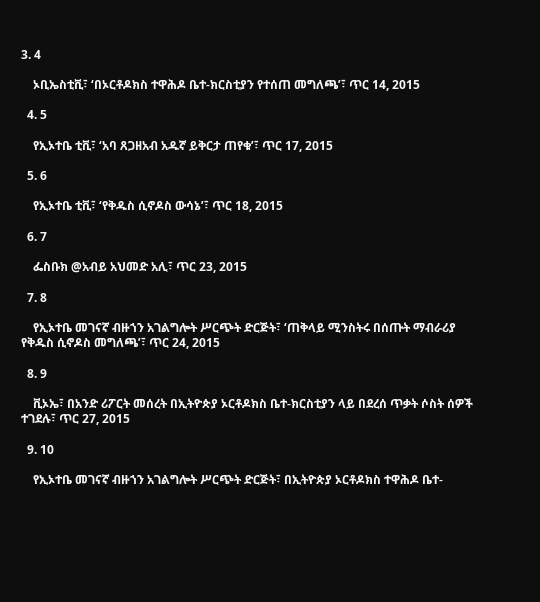3. 4

    ኦቢኤስቲቪ፣ ‘በኦርቶዶክስ ተዋሕዶ ቤተ-ክርስቲያን የተሰጠ መግለጫ’፣ ጥር 14, 2015

  4. 5

    የኢኦተቤ ቲቪ፣ ‘አባ ጸጋዘአብ አዱኛ ይቅርታ ጠየቁ’፣ ጥር 17, 2015

  5. 6

    የኢኦተቤ ቲቪ፣ ‘የቅዱስ ሲኖዶስ ውሳኔ’፣ ጥር 18, 2015

  6. 7

    ፌስቡክ @አብይ አህመድ አሊ፣ ጥር 23, 2015

  7. 8

    የኢኦተቤ መገናኛ ብዙኀን አገልግሎት ሥርጭት ድርጅት፣ ‘ጠቅላይ ሚንስትሩ በሰጡት ማብራሪያ የቅዱስ ሲኖዶስ መግለጫ’፣ ጥር 24, 2015

  8. 9

    ቪኦኤ፣ በአንድ ሪፖርት መሰረት በኢትዮጵያ ኦርቶዶክስ ቤተ-ክርስቲያን ላይ በደረሰ ጥቃት ሶስት ሰዎች ተገደሉ፣ ጥር 27, 2015

  9. 10

    የኢኦተቤ መገናኛ ብዙኀን አገልግሎት ሥርጭት ድርጅት፣ በኢትዮጵያ ኦርቶዶክስ ተዋሕዶ ቤተ-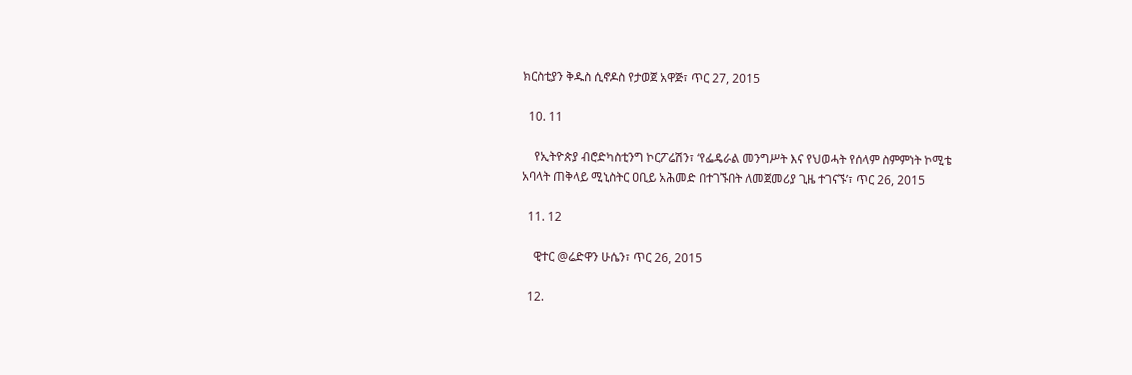ክርስቲያን ቅዱስ ሲኖዶስ የታወጀ አዋጅ፣ ጥር 27, 2015

  10. 11

    የኢትዮጵያ ብሮድካስቲንግ ኮርፖሬሽን፣ ‘የፌዴራል መንግሥት እና የህወሓት የሰላም ስምምነት ኮሚቴ አባላት ጠቅላይ ሚኒስትር ዐቢይ አሕመድ በተገኙበት ለመጀመሪያ ጊዜ ተገናኙ’፣ ጥር 26, 2015

  11. 12

    ዊተር @ሬድዋን ሁሴን፣ ጥር 26, 2015

  12.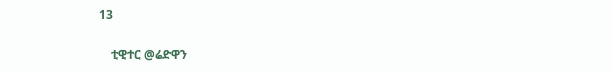13

    ቲዊተር @ሬድዋን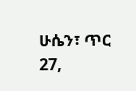ሁሴን፣ ጥር 27,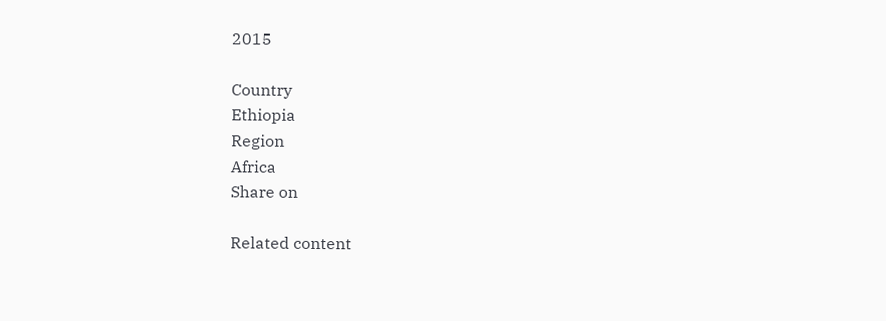2015

Country
Ethiopia
Region
Africa
Share on

Related content